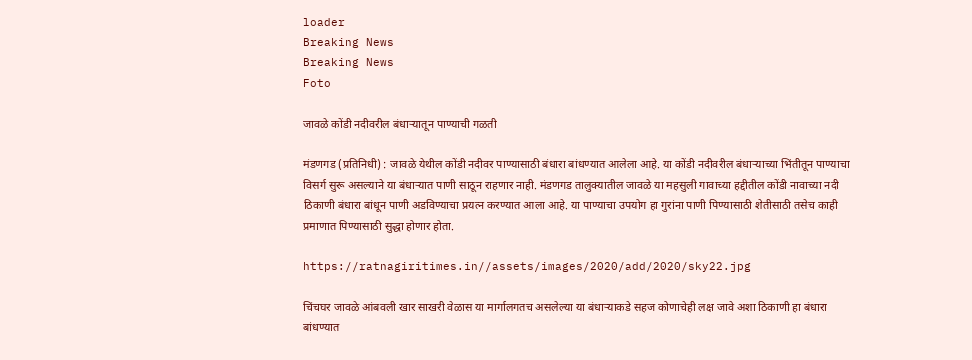loader
Breaking News
Breaking News
Foto

जावळे कोंडी नदीवरील बंधाऱ्यातून पाण्याची गळती

मंडणगड (प्रतिनिधी) : जावळे येथील कोंडी नदीवर पाण्यासाठी बंधारा बांधण्यात आलेला आहे. या कोंडी नदीवरील बंधाऱ्याच्या भिंतीतून पाण्याचा विसर्ग सुरू असल्याने या बंधाऱ्यात पाणी साठून राहणार नाही. मंडणगड तालुक्यातील जावळे या महसुली गावाच्या हद्दीतील कोंडी नावाच्या नदी ठिकाणी बंधारा बांधून पाणी अडविण्याचा प्रयत्न करण्यात आला आहे. या पाण्याचा उपयोग हा गुरांना पाणी पिण्यासाठी शेतीसाठी तसेच काही प्रमाणात पिण्यासाठी सुद्धा होणार होता.

https://ratnagiritimes.in//assets/images/2020/add/2020/sky22.jpg

चिंचघर जावळे आंबवली खार साखरी वेळास या मार्गालगतच असलेल्या या बंधाऱ्याकडे सहज कोणाचेही लक्ष जावे अशा ठिकाणी हा बंधारा बांधण्यात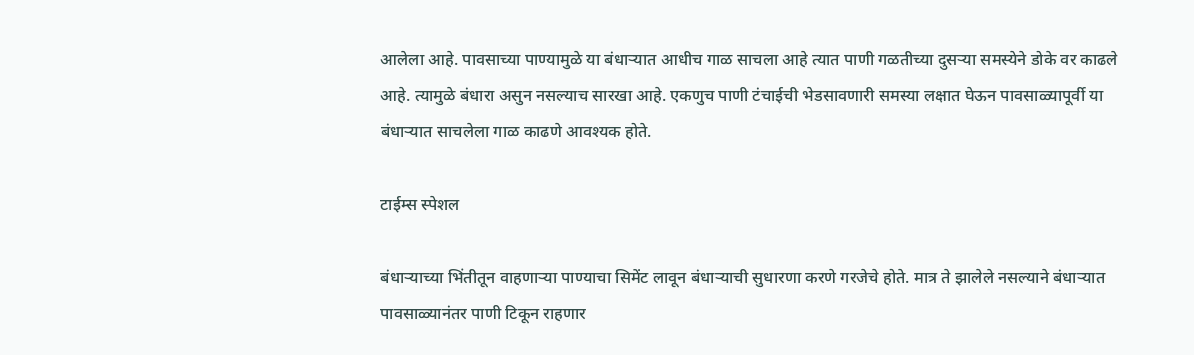आलेला आहे. पावसाच्या पाण्यामुळे या बंधाऱ्यात आधीच गाळ साचला आहे त्यात पाणी गळतीच्या दुसऱ्या समस्येने डोके वर काढले आहे. त्यामुळे बंधारा असुन नसल्याच सारखा आहे. एकणुच पाणी टंचाईची भेडसावणारी समस्या लक्षात घेऊन पावसाळ्यापूर्वी या बंधाऱ्यात साचलेला गाळ काढणे आवश्यक होते.

टाईम्स स्पेशल

बंधाऱ्याच्या भिंतीतून वाहणाऱ्या पाण्याचा सिमेंट लावून बंधाऱ्याची सुधारणा करणे गरजेचे होते. मात्र ते झालेले नसल्याने बंधाऱ्यात पावसाळ्यानंतर पाणी टिकून राहणार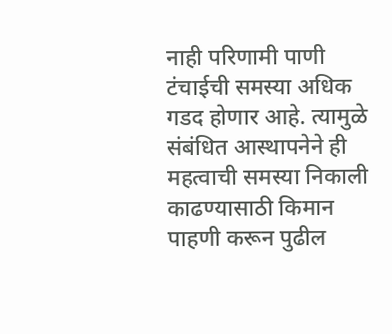नाही परिणामी पाणी टंचाईची समस्या अधिक गडद होणार आहे. त्यामुळे संबंधित आस्थापनेने ही महत्वाची समस्या निकाली काढण्यासाठी किमान पाहणी करून पुढील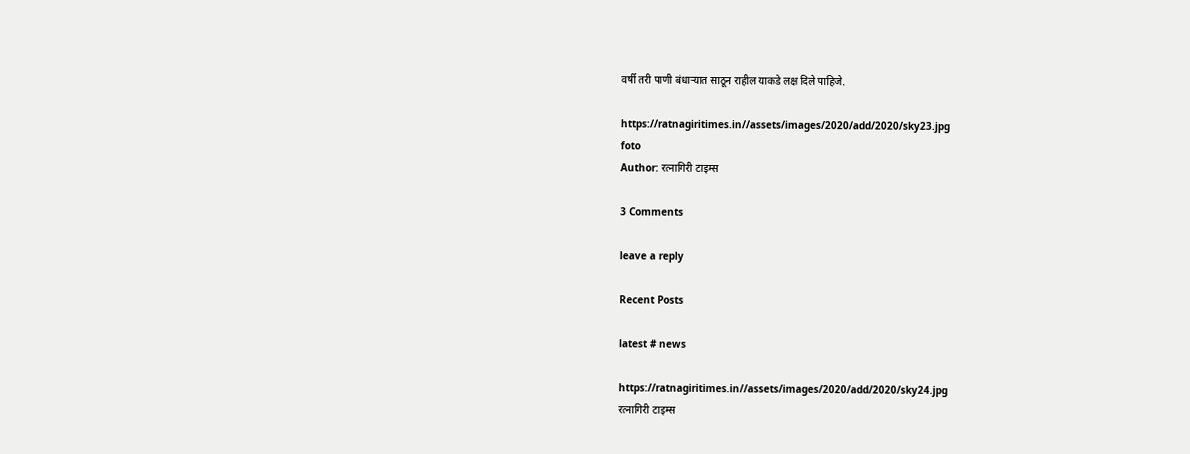वर्षी तरी पाणी बंधाऱ्यात साठून राहील याकडे लक्ष दिले पाहिजे.

https://ratnagiritimes.in//assets/images/2020/add/2020/sky23.jpg
foto
Author: रत्नागिरी टाइम्स

3 Comments

leave a reply

Recent Posts

latest # news

https://ratnagiritimes.in//assets/images/2020/add/2020/sky24.jpg
रत्नागिरी टाइम्स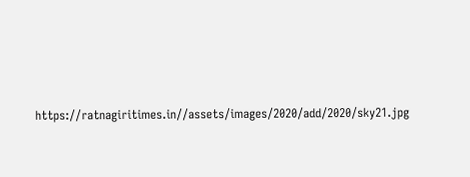https://ratnagiritimes.in//assets/images/2020/add/2020/sky21.jpg